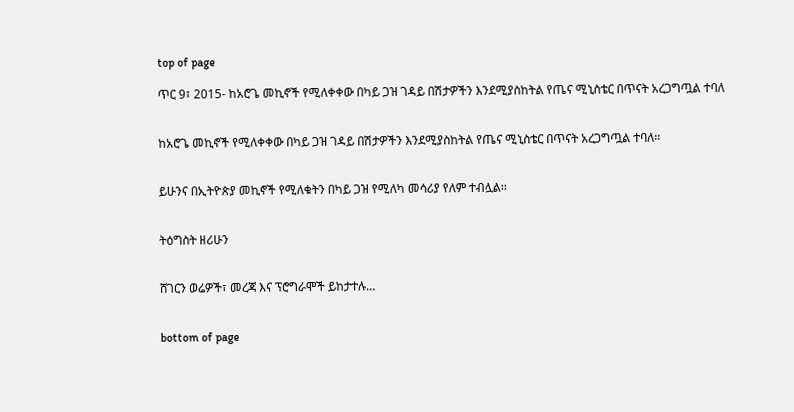top of page

ጥር 9፣ 2015- ከአሮጌ መኪኖች የሚለቀቀው በካይ ጋዝ ገዳይ በሽታዎችን እንደሚያስከትል የጤና ሚኒስቴር በጥናት አረጋግጧል ተባለ


ከአሮጌ መኪኖች የሚለቀቀው በካይ ጋዝ ገዳይ በሽታዎችን እንደሚያስከትል የጤና ሚኒስቴር በጥናት አረጋግጧል ተባለ፡፡


ይሁንና በኢትዮጵያ መኪኖች የሚለቁትን በካይ ጋዝ የሚለካ መሳሪያ የለም ተብሏል፡፡


ትዕግስት ዘሪሁን


ሸገርን ወሬዎች፣ መረጃ እና ፕሮግራሞች ይከታተሉ…


bottom of page